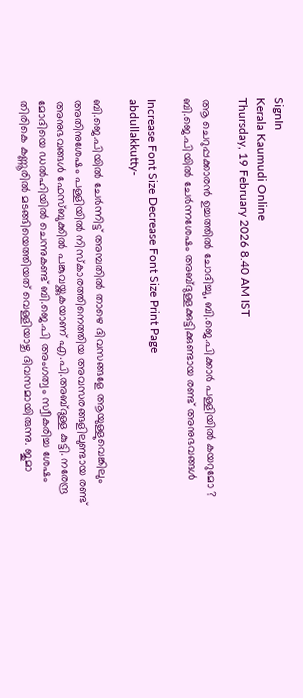SignIn
Kerala Kaumudi Online
Thursday, 19 February 2026 8.40 AM IST

ആ ചെറുപ്പക്കാരൻ ഉച്ചത്തിൽ ചോദിച്ചു, ബി.ജെ.പിക്കാർ പള്ളിയിൽ കയറുമോ ? ബി.ജെ.പിയിൽ ചേർന്നശേഷം അബ്ദുള്ളക്കുട്ടിക്കുണ്ടായ രണ്ട് അനുഭവങ്ങൾ

Increase Font Size Decrease Font Size Print Page
abdullakkutty-

ബി.ജെ.പിയിൽ ചേർന്നിട്ട് അമ്പതിൽ താഴെ ദിവസങ്ങളേ ആയുള്ളുവെങ്കിലും അതിനുശേഷം പള്ളിയിൽ നിസ്‌കാരത്തിനെത്തിയ അവസരങ്ങളിലുണ്ടായ രണ്ട് അനുഭവങ്ങൾ ഫേസ്ബുക്കിൽ പങ്കുവയ്ക്കുകയാണ് എ.പി.അബ്ദുള്ള കുട്ടി. നരേന്ദ്ര മോദിയെ ഡൽഹിയിൽ ചെന്നുകണ്ട് ബി.ജെ.പി അംഗത്വം സ്വീകരിച്ച ശേഷം തിരികെ കണ്ണൂരിൽ മടങ്ങിയെത്തിയത് വെള്ളിയാഴ്ച ദിവസമായിരുന്നു. ജുമാ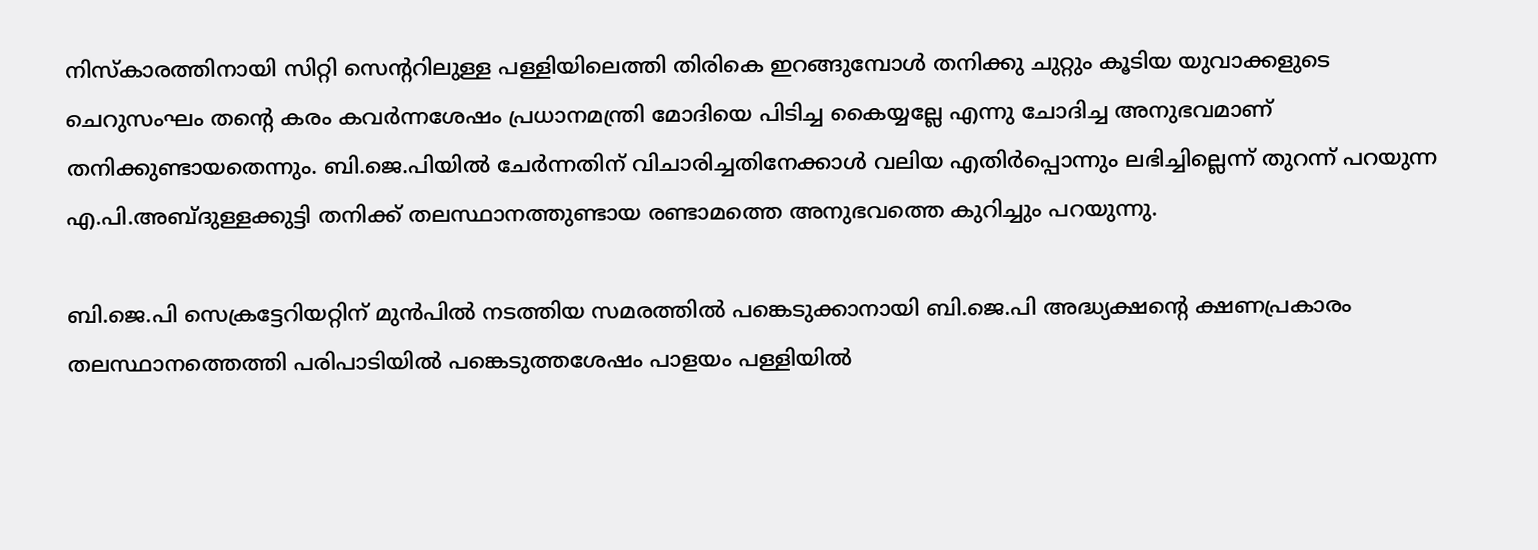നിസ്‌കാരത്തിനായി സിറ്റി സെന്ററിലുള്ള പള്ളിയിലെത്തി തിരികെ ഇറങ്ങുമ്പോൾ തനിക്കു ചുറ്റും കൂടിയ യുവാക്കളുടെ ചെറുസംഘം തന്റെ കരം കവർന്നശേഷം പ്രധാനമന്ത്രി മോദിയെ പിടിച്ച കൈയ്യല്ലേ എന്നു ചോദിച്ച അനുഭവമാണ് തനിക്കുണ്ടായതെന്നും. ബി.ജെ.പിയിൽ ചേർന്നതിന് വിചാരിച്ചതിനേക്കാൾ വലിയ എതിർപ്പൊന്നും ലഭിച്ചില്ലെന്ന് തുറന്ന് പറയുന്ന എ.പി.അബ്ദുള്ളക്കുട്ടി തനിക്ക് തലസ്ഥാനത്തുണ്ടായ രണ്ടാമത്തെ അനുഭവത്തെ കുറിച്ചും പറയുന്നു.

ബി.ജെ.പി സെക്രട്ടേറിയറ്റിന് മുൻപിൽ നടത്തിയ സമരത്തിൽ പങ്കെടുക്കാനായി ബി.ജെ.പി അദ്ധ്യക്ഷന്റെ ക്ഷണപ്രകാരം തലസ്ഥാനത്തെത്തി പരിപാടിയിൽ പങ്കെടുത്തശേഷം പാളയം പള്ളിയിൽ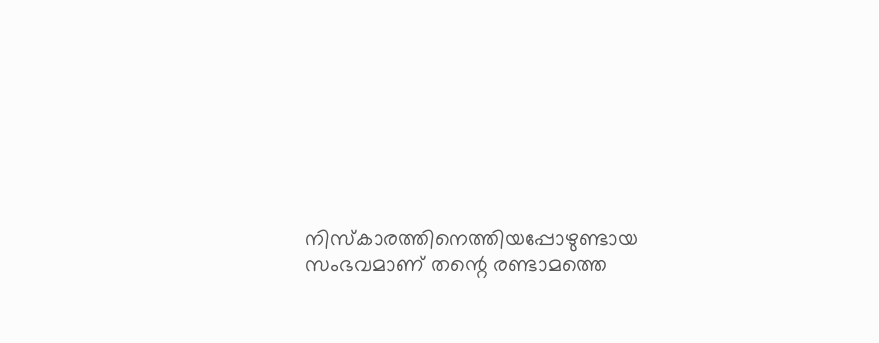നിസ്‌കാരത്തിനെത്തിയപ്പോഴുണ്ടായ സംഭവമാണ് തന്റെ രണ്ടാമത്തെ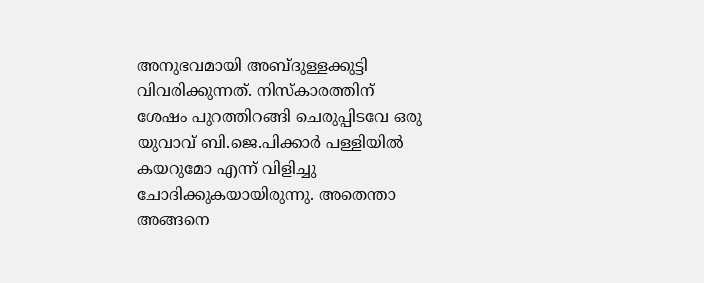അനുഭവമായി അബ്ദുള്ളക്കുട്ടി വിവരിക്കുന്നത്. നിസ്‌കാരത്തിന് ശേഷം പുറത്തിറങ്ങി ചെരുപ്പിടവേ ഒരു യുവാവ് ബി.ജെ.പിക്കാർ പള്ളിയിൽ കയറുമോ എന്ന് വിളിച്ചു ചോദിക്കുകയായിരുന്നു. അതെന്താ അങ്ങനെ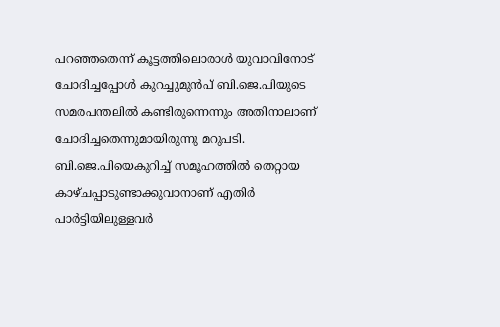പറഞ്ഞതെന്ന് കൂട്ടത്തിലൊരാൾ യുവാവിനോട് ചോദിച്ചപ്പോൾ കുറച്ചുമുൻപ് ബി.ജെ.പിയുടെ സമരപന്തലിൽ കണ്ടിരുന്നെന്നും അതിനാലാണ് ചോദിച്ചതെന്നുമായിരുന്നു മറുപടി. ബി.ജെ.പിയെകുറിച്ച് സമൂഹത്തിൽ തെറ്റായ കാഴ്ചപ്പാടുണ്ടാക്കുവാനാണ് എതിർ പാർട്ടിയിലുള്ളവർ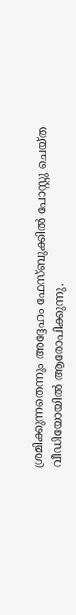ശ്രമിക്കുന്നതെന്നും അദ്ദേഹം ഫേസ്ബുക്കിൽ പോസ്റ്റു ചെയ്ത വീഡിയോയിൽ ആരോപിക്കുന്നു.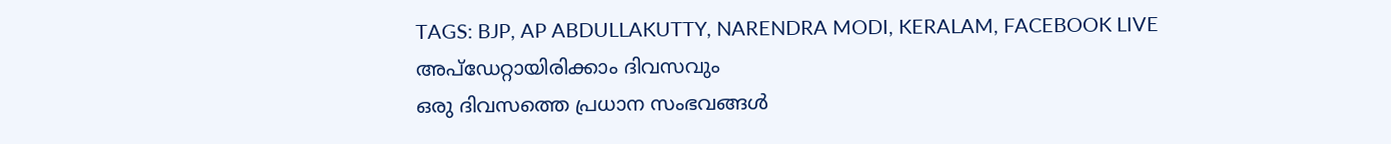TAGS: BJP, AP ABDULLAKUTTY, NARENDRA MODI, KERALAM, FACEBOOK LIVE
അപ്ഡേറ്റായിരിക്കാം ദിവസവും
ഒരു ദിവസത്തെ പ്രധാന സംഭവങ്ങൾ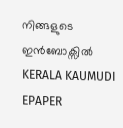നിങ്ങളുടെ ഇൻബോക്സിൽ
KERALA KAUMUDI EPAPER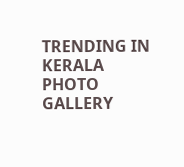TRENDING IN KERALA
PHOTO GALLERY